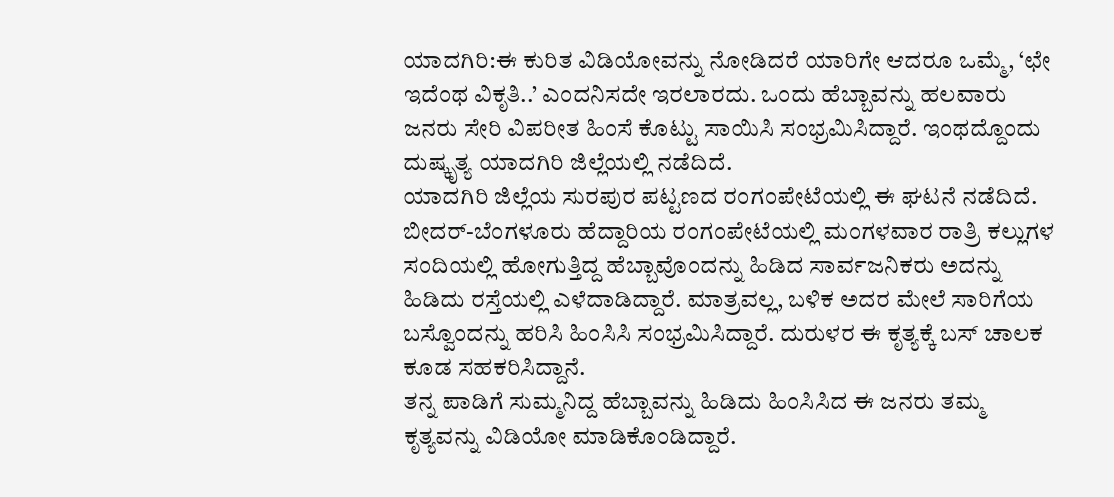ಯಾದಗಿರಿ:ಈ ಕುರಿತ ವಿಡಿಯೋವನ್ನು ನೋಡಿದರೆ ಯಾರಿಗೇ ಆದರೂ ಒಮ್ಮೆ, ‘ಛೇ ಇದೆಂಥ ವಿಕೃತಿ..’ ಎಂದನಿಸದೇ ಇರಲಾರದು. ಒಂದು ಹೆಬ್ಬಾವನ್ನು ಹಲವಾರು ಜನರು ಸೇರಿ ವಿಪರೀತ ಹಿಂಸೆ ಕೊಟ್ಟು ಸಾಯಿಸಿ ಸಂಭ್ರಮಿಸಿದ್ದಾರೆ. ಇಂಥದ್ದೊಂದು ದುಷ್ಕೃತ್ಯ ಯಾದಗಿರಿ ಜಿಲ್ಲೆಯಲ್ಲಿ ನಡೆದಿದೆ.
ಯಾದಗಿರಿ ಜಿಲ್ಲೆಯ ಸುರಪುರ ಪಟ್ಟಣದ ರಂಗಂಪೇಟೆಯಲ್ಲಿ ಈ ಘಟನೆ ನಡೆದಿದೆ. ಬೀದರ್-ಬೆಂಗಳೂರು ಹೆದ್ದಾರಿಯ ರಂಗಂಪೇಟೆಯಲ್ಲಿ ಮಂಗಳವಾರ ರಾತ್ರಿ ಕಲ್ಲುಗಳ ಸಂದಿಯಲ್ಲಿ ಹೋಗುತ್ತಿದ್ದ ಹೆಬ್ಬಾವೊಂದನ್ನು ಹಿಡಿದ ಸಾರ್ವಜನಿಕರು ಅದನ್ನು ಹಿಡಿದು ರಸ್ತೆಯಲ್ಲಿ ಎಳೆದಾಡಿದ್ದಾರೆ. ಮಾತ್ರವಲ್ಲ, ಬಳಿಕ ಅದರ ಮೇಲೆ ಸಾರಿಗೆಯ ಬಸ್ವೊಂದನ್ನು ಹರಿಸಿ ಹಿಂಸಿಸಿ ಸಂಭ್ರಮಿಸಿದ್ದಾರೆ. ದುರುಳರ ಈ ಕೃತ್ಯಕ್ಕೆ ಬಸ್ ಚಾಲಕ ಕೂಡ ಸಹಕರಿಸಿದ್ದಾನೆ.
ತನ್ನ ಪಾಡಿಗೆ ಸುಮ್ಮನಿದ್ದ ಹೆಬ್ಬಾವನ್ನು ಹಿಡಿದು ಹಿಂಸಿಸಿದ ಈ ಜನರು ತಮ್ಮ ಕೃತ್ಯವನ್ನು ವಿಡಿಯೋ ಮಾಡಿಕೊಂಡಿದ್ದಾರೆ.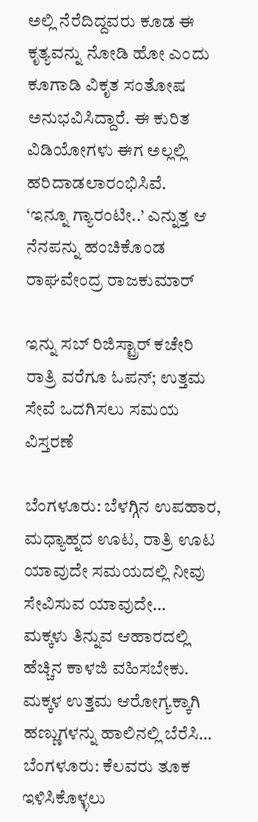ಅಲ್ಲಿ ನೆರೆದಿದ್ದವರು ಕೂಡ ಈ ಕೃತ್ಯವನ್ನು ನೋಡಿ ಹೋ ಎಂದು ಕೂಗಾಡಿ ವಿಕೃತ ಸಂತೋಷ ಅನುಭವಿಸಿದ್ದಾರೆ. ಈ ಕುರಿತ ವಿಡಿಯೋಗಳು ಈಗ ಅಲ್ಲಲ್ಲಿ ಹರಿದಾಡಲಾರಂಭಿಸಿವೆ.
‘ಇನ್ನೂ ಗ್ಯಾರಂಟೀ..’ ಎನ್ನುತ್ತ ಆ ನೆನಪನ್ನು ಹಂಚಿಕೊಂಡ ರಾಘವೇಂದ್ರ ರಾಜಕುಮಾರ್

ಇನ್ನು ಸಬ್ ರಿಜಿಸ್ಟ್ರಾರ್ ಕಚೇರಿ ರಾತ್ರಿ ವರೆಗೂ ಓಪನ್; ಉತ್ತಮ ಸೇವೆ ಒದಗಿಸಲು ಸಮಯ ವಿಸ್ತರಣೆ

ಬೆಂಗಳೂರು: ಬೆಳಗ್ಗಿನ ಉಪಹಾರ, ಮಧ್ಯಾಹ್ನದ ಊಟ, ರಾತ್ರಿ ಊಟ ಯಾವುದೇ ಸಮಯದಲ್ಲಿ ನೀವು ಸೇವಿಸುವ ಯಾವುದೇ…
ಮಕ್ಕಳು ತಿನ್ನುವ ಆಹಾರದಲ್ಲಿ ಹೆಚ್ಚಿನ ಕಾಳಜಿ ವಹಿಸಬೇಕು. ಮಕ್ಕಳ ಉತ್ತಮ ಆರೋಗ್ಯಕ್ಕಾಗಿ ಹಣ್ಣುಗಳನ್ನು ಹಾಲಿನಲ್ಲಿ ಬೆರೆಸಿ…
ಬೆಂಗಳೂರು: ಕೆಲವರು ತೂಕ ಇಳಿಸಿಕೊಳ್ಳಲು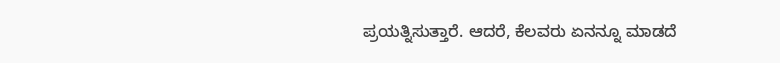ಪ್ರಯತ್ನಿಸುತ್ತಾರೆ. ಆದರೆ, ಕೆಲವರು ಏನನ್ನೂ ಮಾಡದೆ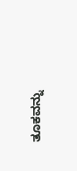ತೂಕವನ್ನು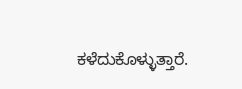ಕಳೆದುಕೊಳ್ಳುತ್ತಾರೆ.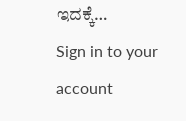ಇದಕ್ಕೆ…
Sign in to your account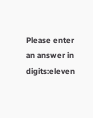Please enter an answer in digits:eleven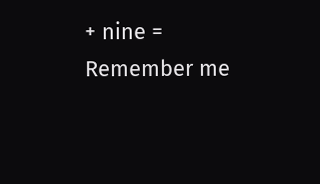+ nine =
Remember me